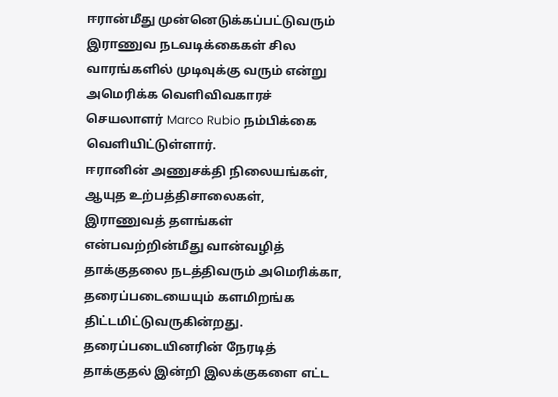ஈரான்மீது முன்னெடுக்கப்பட்டுவரும் இராணுவ நடவடிக்கைகள் சில வாரங்களில் முடிவுக்கு வரும் என்று அமெரிக்க வெளிவிவகாரச் செயலாளர் Marco Rubio நம்பிக்கை வெளியிட்டுள்ளார்.
ஈரானின் அணுசக்தி நிலையங்கள், ஆயுத உற்பத்திசாலைகள், இராணுவத் தளங்கள் என்பவற்றின்மீது வான்வழித் தாக்குதலை நடத்திவரும் அமெரிக்கா, தரைப்படையையும் களமிறங்க திட்டமிட்டுவருகின்றது.
தரைப்படையினரின் நேரடித் தாக்குதல் இன்றி இலக்குகளை எட்ட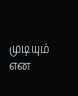முடியும் என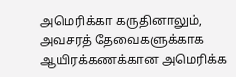அமெரிக்கா கருதினாலும், அவசரத் தேவைகளுக்காக ஆயிரக்கணக்கான அமெரிக்க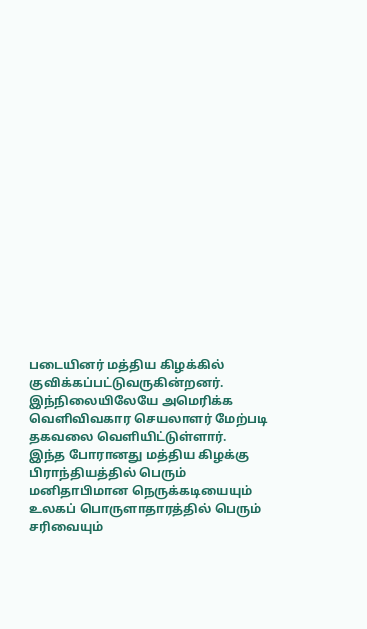படையினர் மத்திய கிழக்கில் குவிக்கப்பட்டுவருகின்றனர்.
இந்நிலையிலேயே அமெரிக்க வெளிவிவகார செயலாளர் மேற்படி தகவலை வெளியிட்டுள்ளார்.
இந்த போரானது மத்திய கிழக்கு பிராந்தியத்தில் பெரும் மனிதாபிமான நெருக்கடியையும் உலகப் பொருளாதாரத்தில் பெரும் சரிவையும்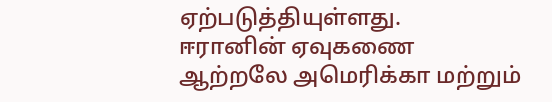ஏற்படுத்தியுள்ளது.
ஈரானின் ஏவுகணை ஆற்றலே அமெரிக்கா மற்றும்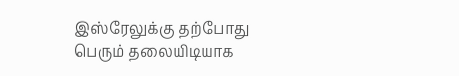இஸ்ரேலுக்கு தற்போது பெரும் தலையிடியாக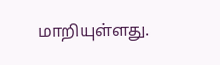மாறியுள்ளது.